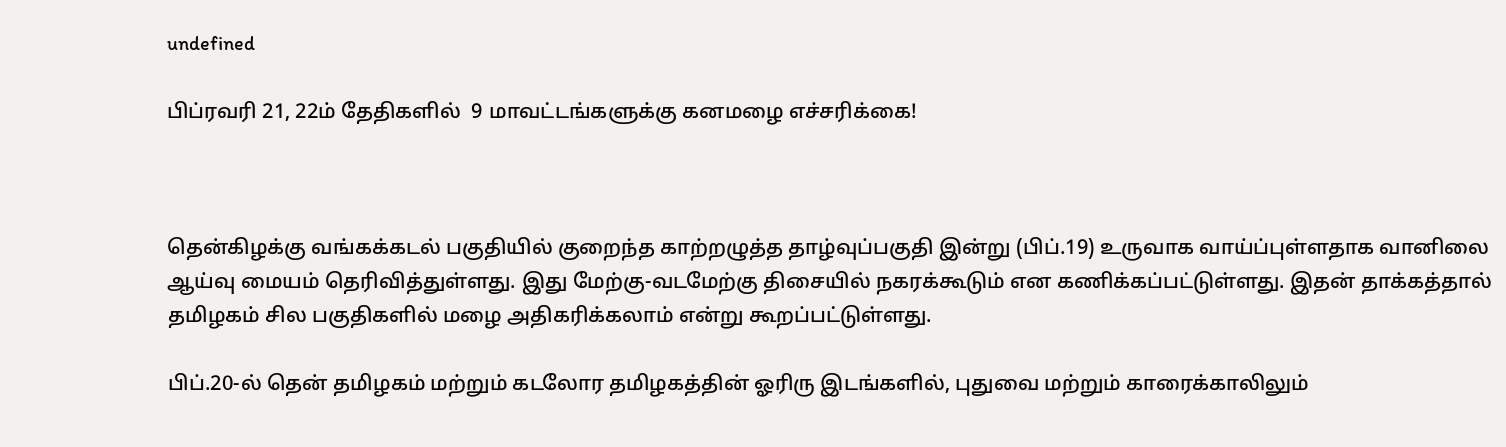undefined

பிப்ரவரி 21, 22ம் தேதிகளில்  9 மாவட்டங்களுக்கு கனமழை எச்சரிக்கை!



தென்கிழக்கு வங்கக்கடல் பகுதியில் குறைந்த காற்றழுத்த தாழ்வுப்பகுதி இன்று (பிப்.19) உருவாக வாய்ப்புள்ளதாக வானிலை ஆய்வு மையம் தெரிவித்துள்ளது. இது மேற்கு-வடமேற்கு திசையில் நகரக்கூடும் என கணிக்கப்பட்டுள்ளது. இதன் தாக்கத்தால் தமிழகம் சில பகுதிகளில் மழை அதிகரிக்கலாம் என்று கூறப்பட்டுள்ளது.

பிப்.20-ல் தென் தமிழகம் மற்றும் கடலோர தமிழகத்தின் ஓரிரு இடங்களில், புதுவை மற்றும் காரைக்காலிலும்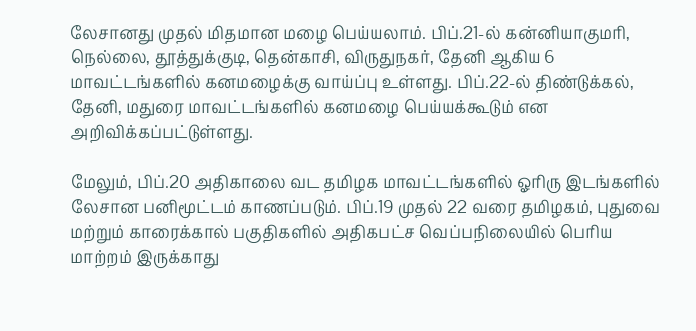லேசானது முதல் மிதமான மழை பெய்யலாம். பிப்.21-ல் கன்னியாகுமரி, நெல்லை, தூத்துக்குடி, தென்காசி, விருதுநகர், தேனி ஆகிய 6 மாவட்டங்களில் கனமழைக்கு வாய்ப்பு உள்ளது. பிப்.22-ல் திண்டுக்கல், தேனி, மதுரை மாவட்டங்களில் கனமழை பெய்யக்கூடும் என அறிவிக்கப்பட்டுள்ளது.

மேலும், பிப்.20 அதிகாலை வட தமிழக மாவட்டங்களில் ஓரிரு இடங்களில் லேசான பனிமூட்டம் காணப்படும். பிப்.19 முதல் 22 வரை தமிழகம், புதுவை மற்றும் காரைக்கால் பகுதிகளில் அதிகபட்ச வெப்பநிலையில் பெரிய மாற்றம் இருக்காது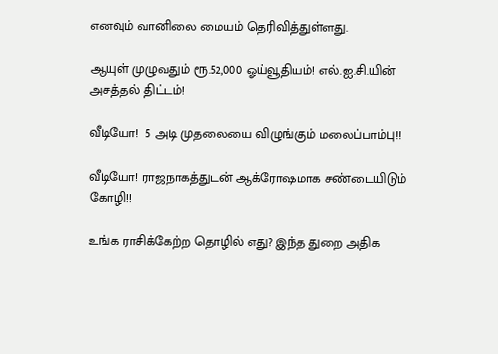எனவும் வானிலை மையம் தெரிவித்துள்ளது.

ஆயுள் முழுவதும் ரூ.52,000 ஓய்வூதியம்! எல்.ஐ.சி.யின் அசத்தல் திட்டம்!

வீடியோ!  5 அடி முதலையை விழுங்கும் மலைப்பாம்பு!!

வீடியோ! ராஜநாகத்துடன் ஆக்ரோஷமாக சண்டையிடும் கோழி!!

உங்க ராசிக்கேற்ற தொழில் எது? இந்த துறை அதிக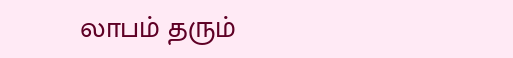லாபம் தரும்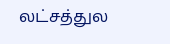லட்சத்துல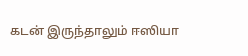கடன் இருந்தாலும் ஈஸியா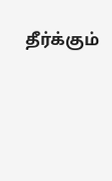தீர்க்கும்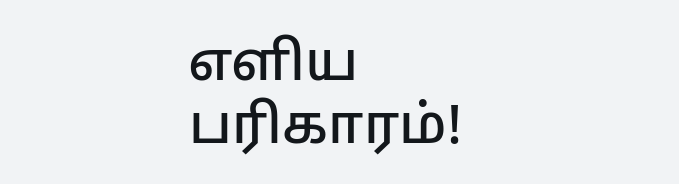எளிய பரிகாரம்!